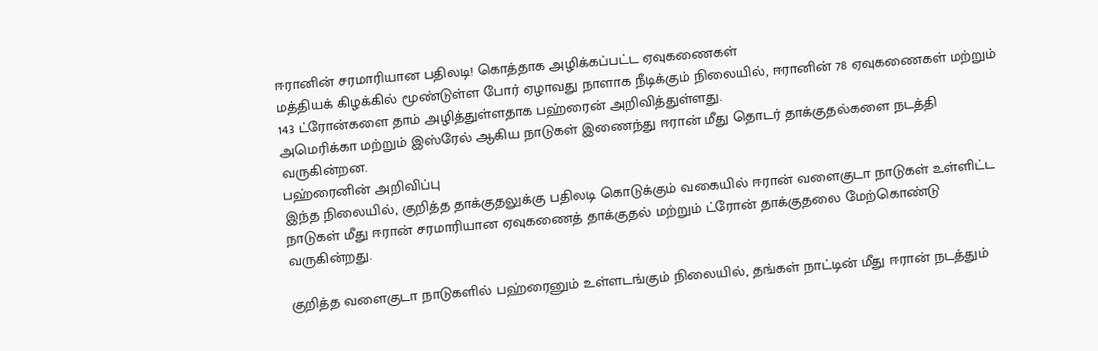ஈரானின் சரமாரியான பதிலடி! கொத்தாக அழிக்கப்பட்ட ஏவுகணைகள்
மத்தியக் கிழக்கில் மூண்டுள்ள போர் ஏழாவது நாளாக நீடிக்கும் நிலையில், ஈரானின் 78 ஏவுகணைகள் மற்றும் 143 ட்ரோன்களை தாம் அழித்துள்ளதாக பஹ்ரைன் அறிவித்துள்ளது.
அமெரிக்கா மற்றும் இஸ்ரேல் ஆகிய நாடுகள் இணைந்து ஈரான் மீது தொடர் தாக்குதல்களை நடத்தி வருகின்றன.
பஹ்ரைனின் அறிவிப்பு
இந்த நிலையில், குறித்த தாக்குதலுக்கு பதிலடி கொடுக்கும் வகையில் ஈரான் வளைகுடா நாடுகள் உள்ளிட்ட நாடுகள் மீது ஈரான் சரமாரியான ஏவுகணைத் தாக்குதல் மற்றும் ட்ரோன் தாக்குதலை மேற்கொண்டு வருகின்றது.

குறித்த வளைகுடா நாடுகளில் பஹ்ரைனும் உள்ளடங்கும் நிலையில், தங்கள் நாட்டின் மீது ஈரான் நடத்தும்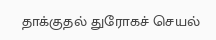தாக்குதல் துரோகச் செயல்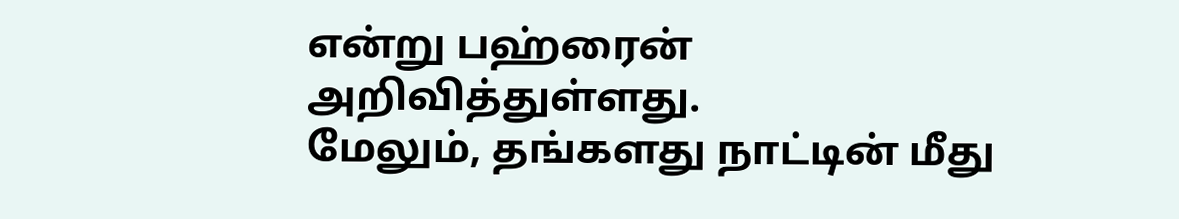என்று பஹ்ரைன் அறிவித்துள்ளது.
மேலும், தங்களது நாட்டின் மீது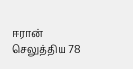ஈரான் செலுத்திய 78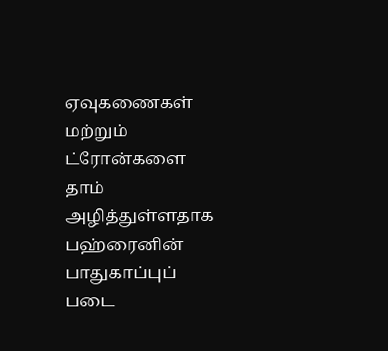ஏவுகணைகள் மற்றும் ட்ரோன்களை தாம் அழித்துள்ளதாக பஹ்ரைனின் பாதுகாப்புப் படை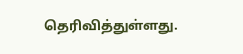தெரிவித்துள்ளது.